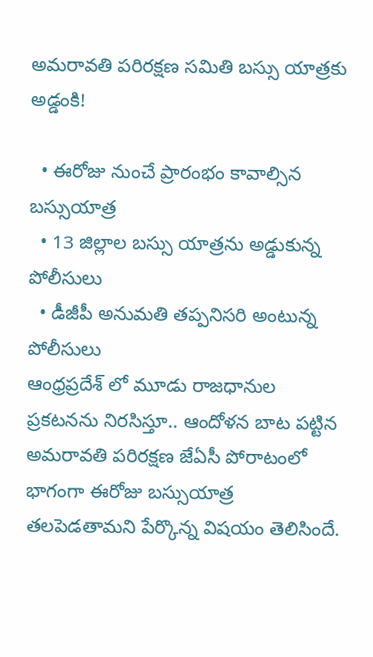అమరావతి పరిరక్షణ సమితి బస్సు యాత్రకు అడ్డంకి!

  • ఈరోజు నుంచే ప్రారంభం కావాల్సిన బస్సుయాత్ర
  • 13 జిల్లాల బస్సు యాత్రను అడ్డుకున్న పోలీసులు
  • డీజీపీ అనుమతి తప్పనిసరి అంటున్న పోలీసులు
ఆంధ్రప్రదేశ్ లో మూడు రాజధానుల ప్రకటనను నిరసిస్తూ.. ఆందోళన బాట పట్టిన అమరావతి పరిరక్షణ జేఏసీ పోరాటంలో భాగంగా ఈరోజు బస్సుయాత్ర తలపెడతామని పేర్కొన్న విషయం తెలిసిందే.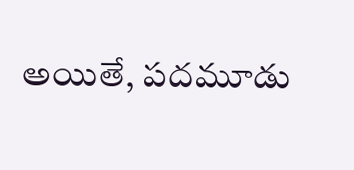అయితే, పదమూడు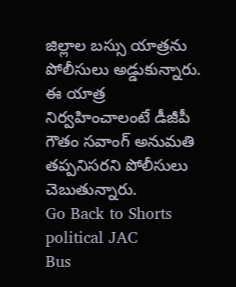జిల్లాల బస్సు యాత్రను పోలీసులు అడ్డుకున్నారు. ఈ యాత్ర నిర్వహించాలంటే డీజీపీ గౌతం సవాంగ్ అనుమతి తప్పనిసరని పోలీసులు చెబుతున్నారు.
Go Back to Shorts
political JAC
Bus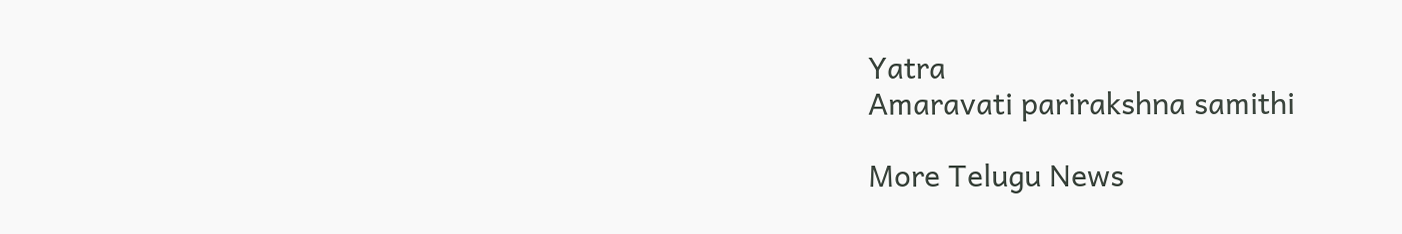Yatra
Amaravati parirakshna samithi

More Telugu News